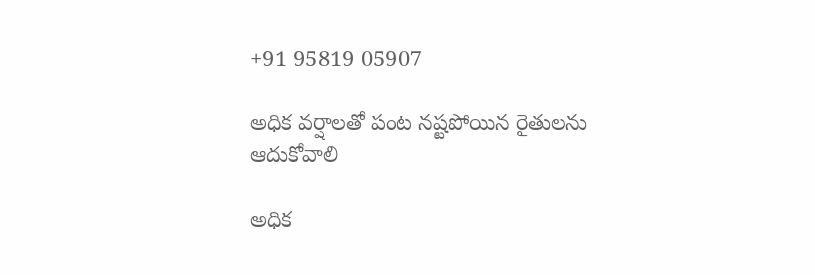+91 95819 05907

అధిక వర్షాలతో పంట నష్టపోయిన రైతులను ఆదుకోవాలి

అధిక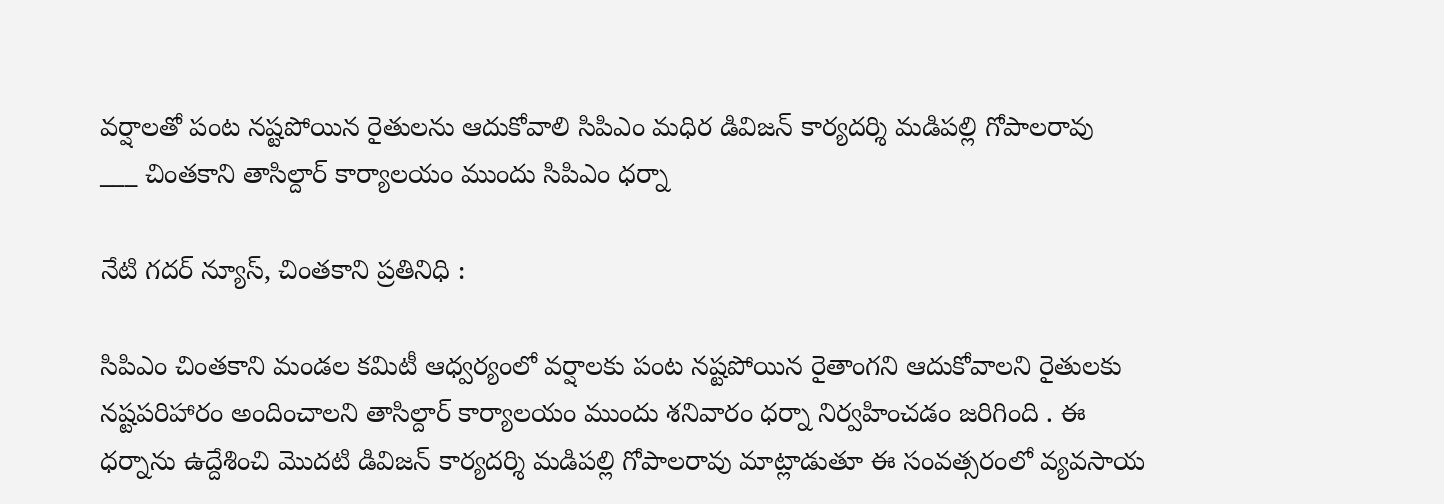వర్షాలతో పంట నష్టపోయిన రైతులను ఆదుకోవాలి సిపిఎం మధిర డివిజన్ కార్యదర్శి మడిపల్లి గోపాలరావు
___ చింతకాని తాసిల్దార్ కార్యాలయం ముందు సిపిఎం ధర్నా

నేటి గదర్ న్యూస్, చింతకాని ప్రతినిధి :

సిపిఎం చింతకాని మండల కమిటీ ఆధ్వర్యంలో వర్షాలకు పంట నష్టపోయిన రైతాంగని ఆదుకోవాలని రైతులకు నష్టపరిహారం అందించాలని తాసిల్దార్ కార్యాలయం ముందు శనివారం ధర్నా నిర్వహించడం జరిగింది . ఈ ధర్నాను ఉద్దేశించి మొదటి డివిజన్ కార్యదర్శి మడిపల్లి గోపాలరావు మాట్లాడుతూ ఈ సంవత్సరంలో వ్యవసాయ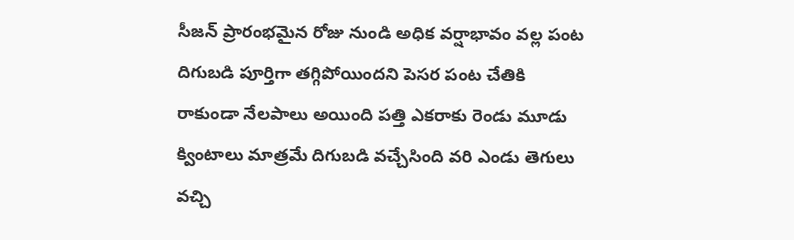సీజన్ ప్రారంభమైన రోజు నుండి అధిక వర్షాభావం వల్ల పంట దిగుబడి పూర్తిగా తగ్గిపోయిందని పెసర పంట చేతికి రాకుండా నేలపాలు అయింది పత్తి ఎకరాకు రెండు మూడు క్వింటాలు మాత్రమే దిగుబడి వచ్చేసింది వరి ఎండు తెగులు వచ్చి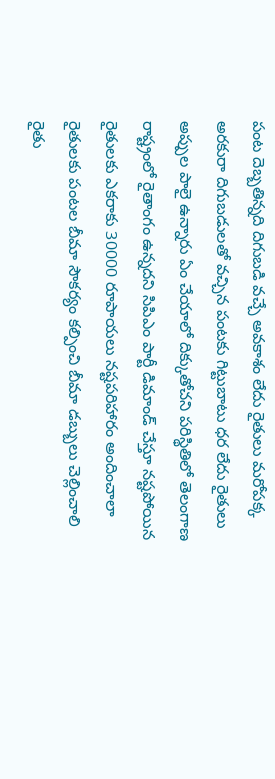పంట దెబ్బతిన్నది దిగుబడి వచ్చే అవకాశం లేదు రైతులు మరోపక్క అరకురా దిగుబడులతో వచ్చిన పంటకు గిట్టుబాటు ధర లేదు రైతులు అప్పుల పాలై ఉన్నారు ఏం చేయాలో దిక్కుతోచని పరిస్థితిలో తెలంగాణ రాష్ట్రంలో రైతాంగం ఉన్నదని సిపిఎం పార్టీ డిమాండ్ చేస్తూ నష్టపోయిన రైతులకు ఎకరాకు 30000 రూపాయలు నష్టపరిహారం అందించాలా రైతులకు పంటల బీమా సౌకర్యం కల్పించి బీమా డబ్బులు చెల్లించాలి రైతు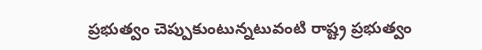ప్రభుత్వం చెప్పుకుంటున్నటువంటి రాష్ట్ర ప్రభుత్వం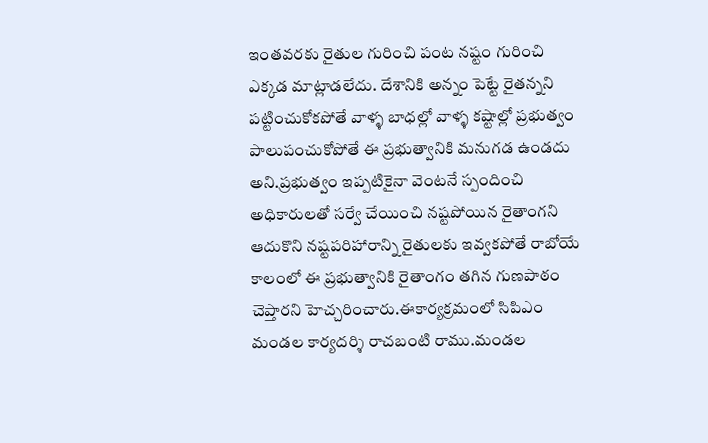ఇంతవరకు రైతుల గురించి పంట నష్టం గురించి ఎక్కడ మాట్లాడలేదు. దేశానికి అన్నం పెట్టే రైతన్నని పట్టించుకోకపోతే వాళ్ళ బాధల్లో వాళ్ళ కష్టాల్లో ప్రభుత్వం పాలుపంచుకోపోతే ఈ ప్రభుత్వానికి మనుగడ ఉండదు అని.ప్రభుత్వం ఇప్పటికైనా వెంటనే స్పందించి అధికారులతో సర్వే చేయించి నష్టపోయిన రైతాంగని ఆదుకొని నష్టపరిహారాన్ని రైతులకు ఇవ్వకపోతే రాబోయే కాలంలో ఈ ప్రభుత్వానికి రైతాంగం తగిన గుణపాఠం చెప్తారని హెచ్చరించారు.ఈకార్యక్రమంలో సిపిఎం మండల కార్యదర్శి రాచబంటి రాము.మండల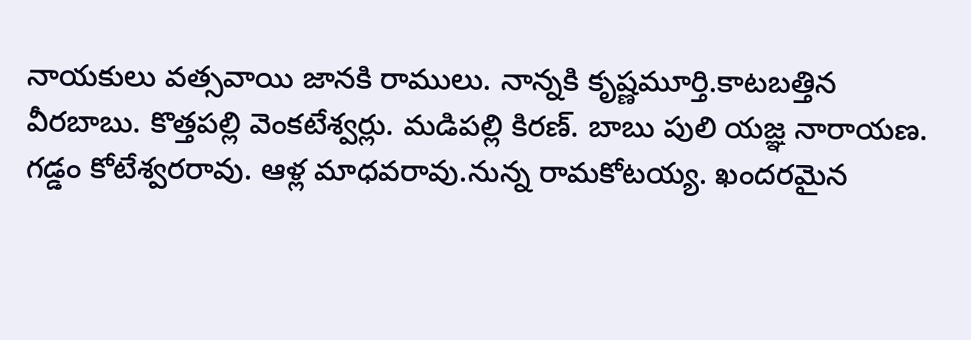నాయకులు వత్సవాయి జానకి రాములు. నాన్నకి కృష్ణమూర్తి.కాటబత్తిన వీరబాబు. కొత్తపల్లి వెంకటేశ్వర్లు. మడిపల్లి కిరణ్. బాబు పులి యజ్ఞ నారాయణ. గడ్డం కోటేశ్వరరావు. ఆళ్ల మాధవరావు.నున్న రామకోటయ్య. ఖందరమైన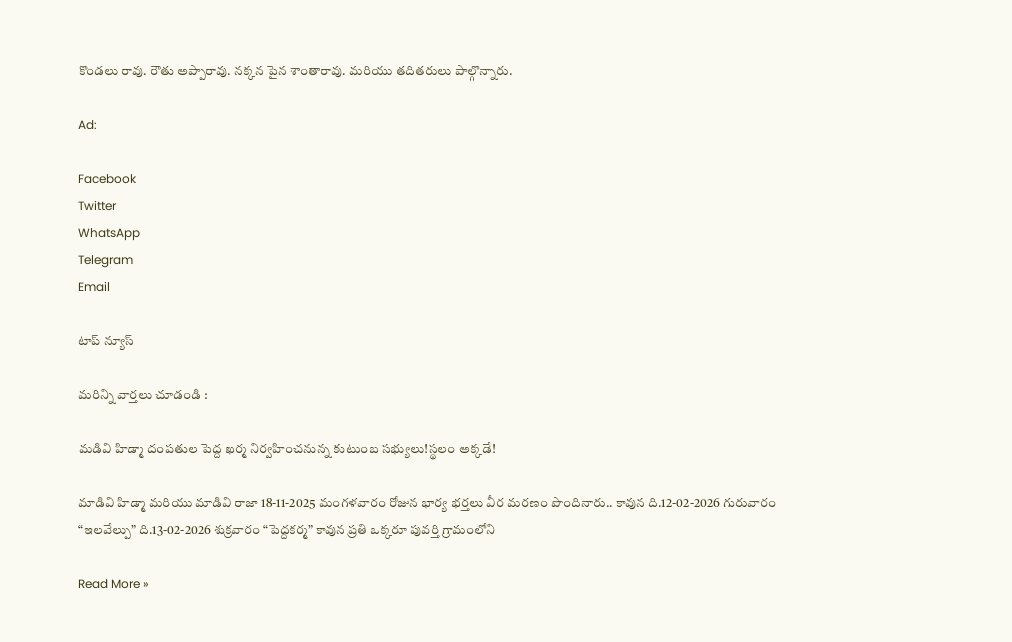కొండలు రావు. రౌతు అప్పారావు. నక్కన పైన శాంతారావు. మరియు తదితరులు పాల్గొన్నారు.

Ad:

Facebook
Twitter
WhatsApp
Telegram
Email

టాప్ న్యూస్

మరిన్ని వార్తలు చూడండి :

మడివి హిడ్మా దంపతుల పెద్ద ఖర్మ నిర్వహించనున్న కుటుంబ సభ్యులు!స్థలం అక్కడే!

మాడివి హిడ్మా మరియు మాడివి రాజా 18-11-2025 మంగళవారం రోజున భార్య భర్తలు వీర మరణం పొందినారు.. కావున ది.12-02-2026 గురువారం “ఇలవేల్పు” ది.13-02-2026 శుక్రవారం “పెద్దకర్మ” కావున ప్రతి ఒక్కరూ పువర్తి గ్రామంలోని

Read More »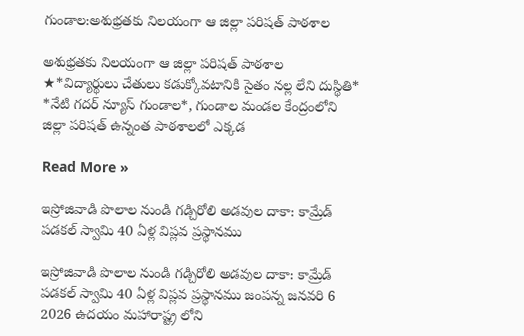గుండాల:అశుభ్రతకు నిలయంగా ఆ జిల్లా పరిషత్ పాఠశాల

అశుభ్రతకు నిలయంగా ఆ జిల్లా పరిషత్ పాఠశాల ★*విద్యార్థులు చేతులు కడుక్కోవటానికి సైతం నల్ల లేని దుస్థితి* *నేటి గదర్ న్యూస్ గుండాల*, గుండాల మండల కేంద్రంలోని జిల్లా పరిషత్ ఉన్నంత పాఠశాలలో ఎక్కడ

Read More »

ఇస్రోజివాడి పొలాల నుండి గడ్చిరోలి అడవుల దాకా: కామ్రేడ్ పడకల్ స్వామి 40 ఏళ్ల విప్లవ ప్రస్థానము

ఇస్రోజివాడి పొలాల నుండి గడ్చిరోలి అడవుల దాకా: కామ్రేడ్ పడకల్ స్వామి 40 ఏళ్ల విప్లవ ప్రస్థానము జంపన్న జనవరి 6 2026 ఉదయం మహారాష్ట్ర లోని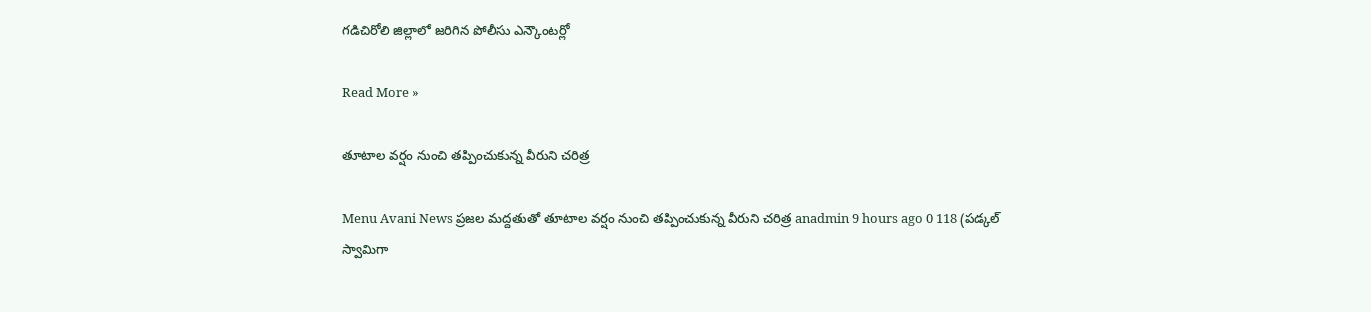గడిచిరోలి జిల్లాలో జరిగిన పోలీసు ఎన్కౌంటర్లో

Read More »

తూటాల వర్షం నుంచి తప్పించుకున్న వీరుని చరిత్ర‌

Menu Avani News ప్రజల మద్దతుతో తూటాల వర్షం నుంచి తప్పించుకున్న వీరుని చరిత్ర‌ anadmin 9 hours ago 0 118 (ప‌డ్క‌ల్ స్వామిగా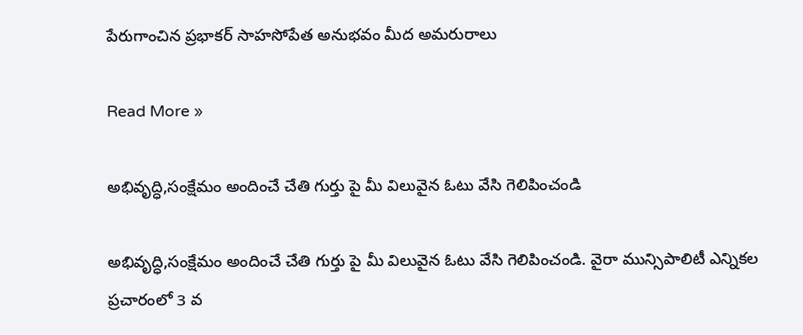పేరుగాంచిన ప్ర‌భాక‌ర్ సాహ‌సోపేత అనుభ‌వం మీద అమ‌రురాలు

Read More »

అభివృద్ధి,సంక్షేమం అందించే చేతి గుర్తు పై మీ విలువైన ఓటు వేసి గెలిపించండి

అభివృద్ధి,సంక్షేమం అందించే చేతి గుర్తు పై మీ విలువైన ఓటు వేసి గెలిపించండి. వైరా మున్సిపాలిటీ ఎన్నికల ప్రచారంలో 3 వ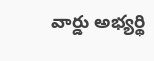వార్డు అభ్యర్థి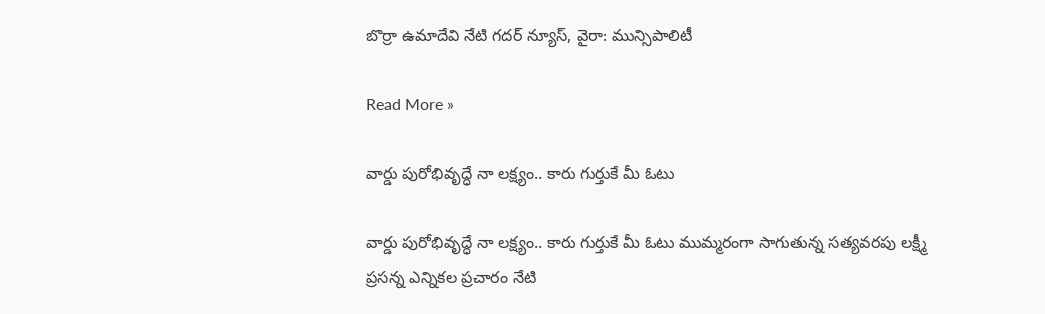బొర్రా ఉమాదేవి నేటి గదర్ న్యూస్, వైరా: మున్సిపాలిటీ

Read More »

వార్డు పురోభివృద్ధే నా లక్ష్యం.. కారు గుర్తుకే మీ ఓటు

వార్డు పురోభివృద్ధే నా లక్ష్యం.. కారు గుర్తుకే మీ ఓటు ముమ్మరంగా సాగుతున్న సత్యవరపు లక్ష్మీ ప్రసన్న ఎన్నికల ప్రచారం నేటి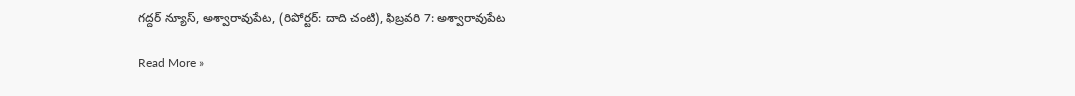గద్దర్ న్యూస్, అశ్వారావుపేట, (రిపోర్టర్: దాది చంటి), ఫిబ్రవరి 7: అశ్వారావుపేట

Read More »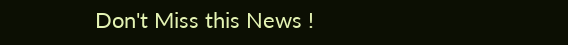Don't Miss this News !